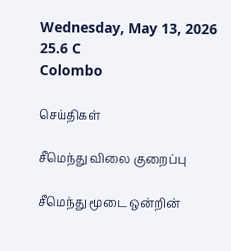Wednesday, May 13, 2026
25.6 C
Colombo

செய்திகள்

சீமெந்து விலை குறைப்பு

சீமெந்து மூடை ஒன்றின்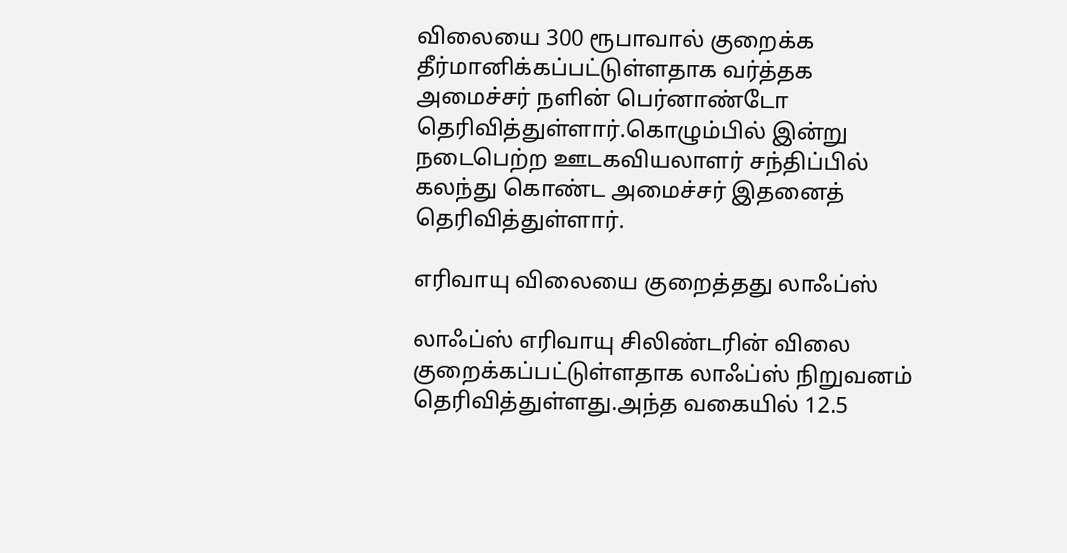விலையை 300 ரூபாவால் குறைக்க தீர்மானிக்கப்பட்டுள்ளதாக வர்த்தக அமைச்சர் நளின் பெர்னாண்டோ தெரிவித்துள்ளார்.கொழும்பில் இன்று நடைபெற்ற ஊடகவியலாளர் சந்திப்பில் கலந்து கொண்ட அமைச்சர் இதனைத் தெரிவித்துள்ளார்.

எரிவாயு விலையை குறைத்தது லாஃப்ஸ்

லாஃப்ஸ் எரிவாயு சிலிண்டரின் விலை குறைக்கப்பட்டுள்ளதாக லாஃப்ஸ் நிறுவனம் தெரிவித்துள்ளது.அந்த வகையில் 12.5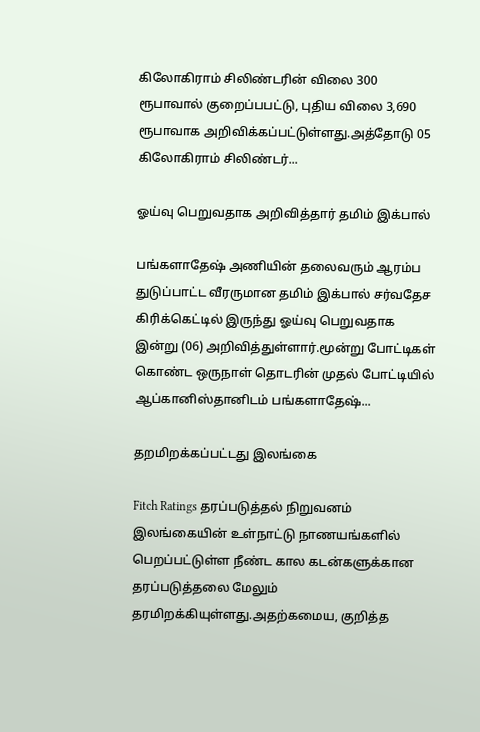கிலோகிராம் சிலிண்டரின் விலை 300 ரூபாவால் குறைப்பபட்டு, புதிய விலை 3,690 ரூபாவாக அறிவிக்கப்பட்டுள்ளது.அத்தோடு 05 கிலோகிராம் சிலிண்டர்...

ஓய்வு பெறுவதாக அறிவித்தார் தமிம் இக்பால்

பங்களாதேஷ் அணியின் தலைவரும் ஆரம்ப துடுப்பாட்ட வீரருமான தமிம் இக்பால் சர்வதேச கிரிக்கெட்டில் இருந்து ஓய்வு பெறுவதாக இன்று (06) அறிவித்துள்ளார்.மூன்று போட்டிகள் கொண்ட ஒருநாள் தொடரின் முதல் போட்டியில் ஆப்கானிஸ்தானிடம் பங்களாதேஷ்...

தறமிறக்கப்பட்டது இலங்கை

Fitch Ratings தரப்படுத்தல் நிறுவனம் இலங்கையின் உள்நாட்டு நாணயங்களில் பெறப்பட்டுள்ள நீண்ட கால கடன்களுக்கான தரப்படுத்தலை மேலும் தரமிறக்கியுள்ளது.அதற்கமைய, குறித்த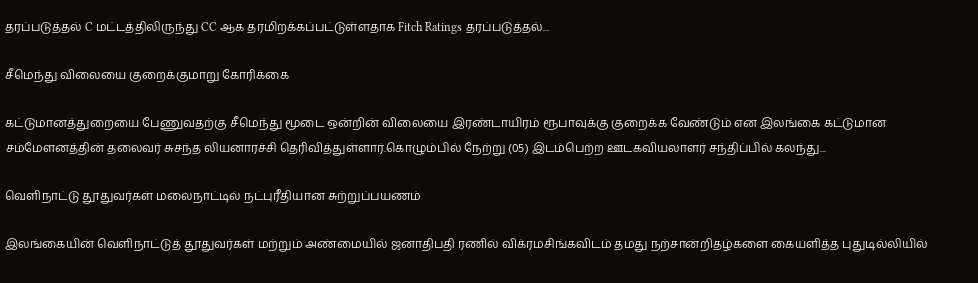தரப்படுத்தல் C மட்டத்திலிருந்து CC ஆக தரமிறக்கப்பட்டுள்ளதாக Fitch Ratings தரப்படுத்தல்...

சீமெந்து விலையை குறைக்குமாறு கோரிக்கை

கட்டுமானத்துறையை பேணுவதற்கு சீமெந்து மூடை ஒன்றின் விலையை இரண்டாயிரம் ரூபாவுக்கு குறைக்க வேண்டும் என இலங்கை கட்டுமான சம்மேளனத்தின் தலைவர் சுசந்த லியனாரச்சி தெரிவித்துள்ளார்.கொழும்பில் நேற்று (05) இடம்பெற்ற ஊடகவியலாளர் சந்திப்பில் கலந்து...

வெளிநாட்டு தூதுவர்கள் மலைநாட்டில் நட்புரீதியான சுற்றுப்பயணம்

இலங்கையின் வெளிநாட்டுத் தூதுவர்கள் மற்றும் அண்மையில் ஜனாதிபதி ரணில் விக்ரமசிங்கவிடம் தமது நற்சான்றிதழ்களை கையளித்த புதுடில்லியில்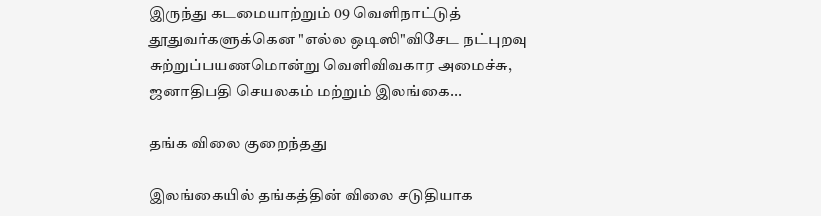இருந்து கடமையாற்றும் 09 வெளிநாட்டுத் தூதுவர்களுக்கென "எல்ல ஒடிஸி"விசேட நட்புறவு சுற்றுப்பயணமொன்று வெளிவிவகார அமைச்சு, ஜனாதிபதி செயலகம் மற்றும் இலங்கை...

தங்க விலை குறைந்தது

இலங்கையில் தங்கத்தின் விலை சடுதியாக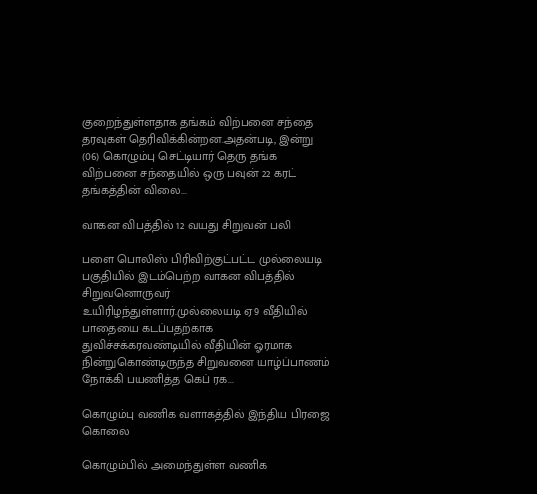குறைந்துள்ளதாக தங்கம் விற்பனை சந்தை தரவுகள் தெரிவிக்கின்றன.அதன்படி, இன்று (06) கொழும்பு செட்டியார் தெரு தங்க விற்பனை சந்தையில் ஒரு பவுன் 22 கரட் தங்கத்தின் விலை...

வாகன விபத்தில் 12 வயது சிறுவன் பலி

பளை பொலிஸ் பிரிவிற்குட்பட்ட முல்லையடி பகுதியில் இடம்பெற்ற வாகன விபத்தில் சிறுவனொருவர் உயிரிழந்துள்ளார்.முல்லையடி ஏ9 வீதியில் பாதையை கடப்பதற்காக துவிச்சக்கரவண்டியில் வீதியின் ஓரமாக நின்றுகொண்டிருந்த சிறுவனை யாழ்ப்பாணம் நோக்கி பயணித்த கெப் ரக...

கொழும்பு வணிக வளாகத்தில் இந்திய பிரஜை கொலை

கொழும்பில் அமைந்துள்ள வணிக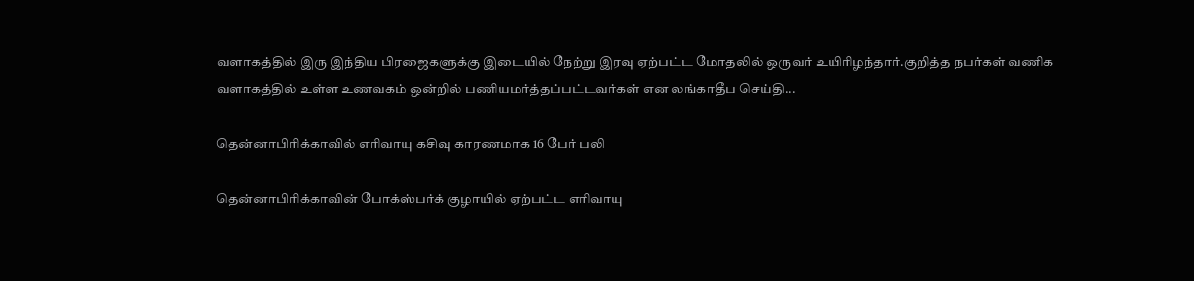வளாகத்தில் இரு இந்திய பிரஜைகளுக்கு இடையில் நேற்று இரவு ஏற்பட்ட மோதலில் ஒருவர் உயிரிழந்தார்.குறித்த நபர்கள் வணிக வளாகத்தில் உள்ள உணவகம் ஒன்றில் பணியமர்த்தப்பட்டவர்கள் என லங்காதீப செய்தி...

தென்னாபிரிக்காவில் எரிவாயு கசிவு காரணமாக 16 பேர் பலி

தென்னாபிரிக்காவின் போக்ஸ்பர்க் குழாயில் ஏற்பட்ட எரிவாயு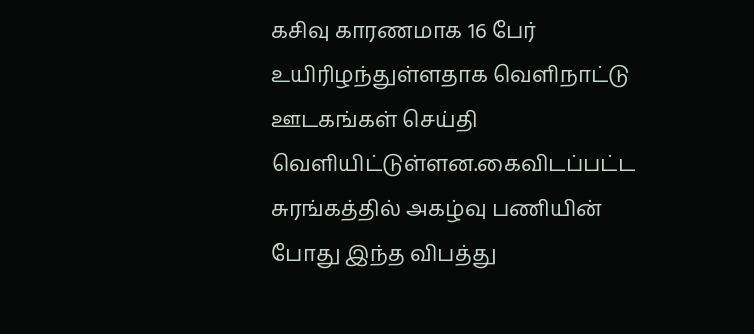கசிவு காரணமாக 16 பேர் உயிரிழந்துள்ளதாக வெளிநாட்டு ஊடகங்கள் செய்தி வெளியிட்டுள்ளன.கைவிடப்பட்ட சுரங்கத்தில் அகழ்வு பணியின் போது இந்த விபத்து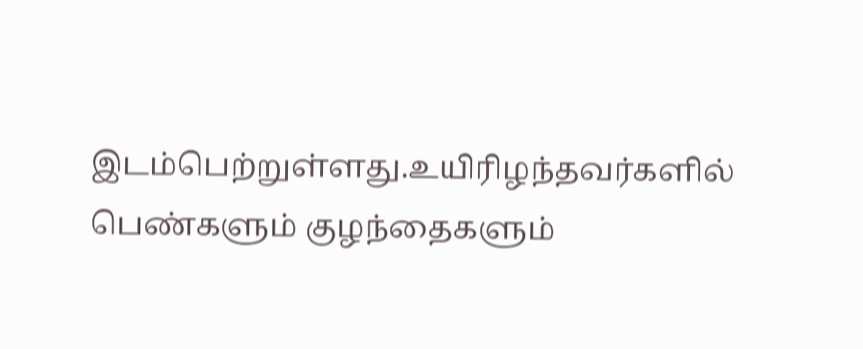இடம்பெற்றுள்ளது.உயிரிழந்தவர்களில் பெண்களும் குழந்தைகளும்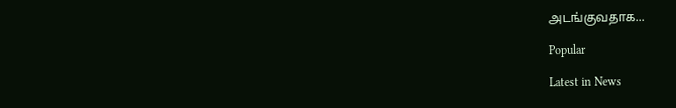அடங்குவதாக...

Popular

Latest in News